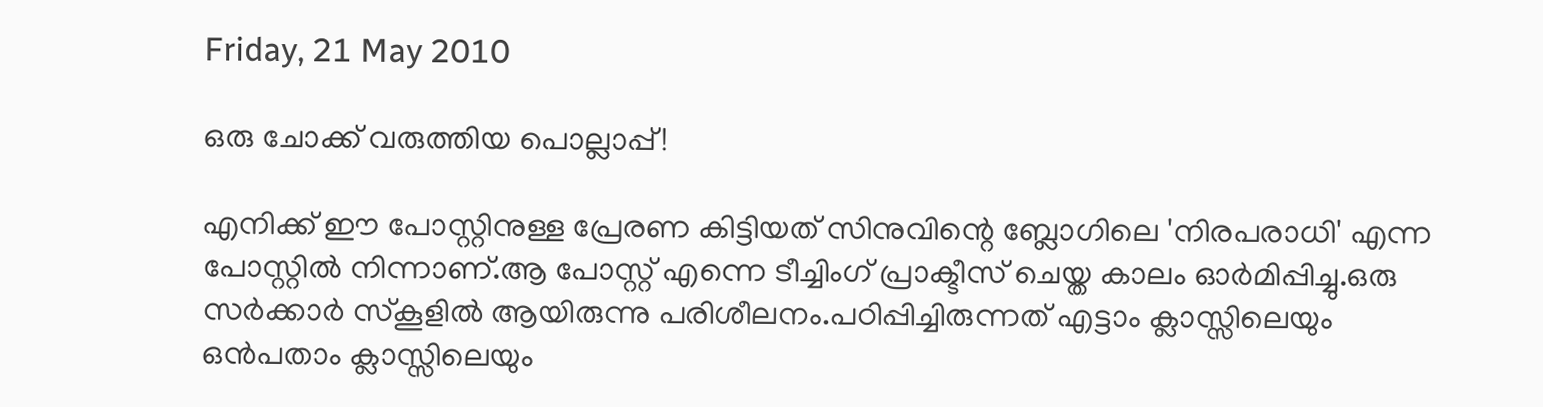Friday, 21 May 2010

ഒരു ചോക്ക് വരുത്തിയ പൊല്ലാപ്പ്!

എനിക്ക് ഈ പോസ്റ്റിനുള്ള പ്രേരണ കിട്ടിയത് സിനുവിന്റെ ബ്ലോഗിലെ 'നിരപരാധി' എന്ന പോസ്റ്റില്‍ നിന്നാണ്.ആ പോസ്റ്റ്‌ എന്നെ ടീച്ചിംഗ് പ്രാക്ടീസ് ചെയ്ത കാലം ഓര്‍മിപ്പിച്ചു.ഒരു സര്‍ക്കാര്‍ സ്കൂളില്‍ ആയിരുന്നു പരിശീലനം.പഠിപ്പിച്ചിരുന്നത് എട്ടാം ക്ലാസ്സിലെയും ഒന്‍പതാം ക്ലാസ്സിലെയും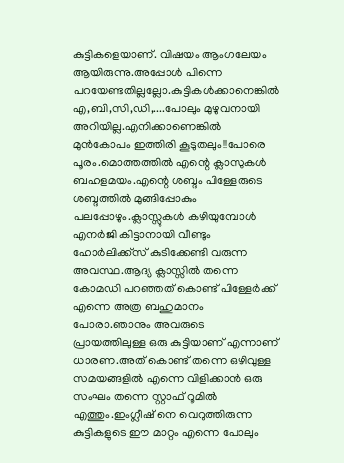കുട്ടികളെയാണ്. വിഷയം ആംഗലേയം ആയിരുന്നു.അപ്പോള്‍ പിന്നെ പറയേണ്ടതില്ലല്ലോ.കുട്ടികള്‍ക്കാനെങ്കില്‍ എ,ബി,സി,ഡി,....പോലും മുഴുവനായി അറിയില്ല.എനിക്കാണെങ്കില്‍ മുന്‍കോപം ഇത്തിരി കൂടുതലും!!പോരെ പൂരം.മൊത്തത്തില്‍ എന്റെ ക്ലാസുകള്‍ ബഹളമയം.എന്റെ ശബ്ദം പിള്ളേരുടെ ശബ്ദത്തില്‍ മുങ്ങിപ്പോകും പലപ്പോഴും.ക്ലാസ്സുകള്‍ കഴിയുമ്പോള്‍ എനര്‍ജി കിട്ടാനായി വീണ്ടും ഹോര്‍ലിക്ക്സ് കുടിക്കേണ്ടി വരുന്ന അവസ്ഥ.ആദ്യ ക്ലാസ്സില്‍ തന്നെ കോമഡി പറഞ്ഞത് കൊണ്ട് പിള്ളേര്‍ക്ക് എന്നെ അത്ര ബഹുമാനം പോരാ.ഞാനും അവരുടെ പ്രായത്തിലുള്ള ഒരു കുട്ടിയാണ് എന്നാണ് ധാരണ.അത് കൊണ്ട് തന്നെ ഒഴിവുള്ള സമയങ്ങളില്‍ എന്നെ വിളിക്കാന്‍ ഒരു സംഘം തന്നെ സ്റ്റാഫ്‌ റൂമില്‍ എത്തും.ഇംഗ്ലീഷ് നെ വെറുത്തിരുന്ന കുട്ടികളുടെ ഈ മാറ്റം എന്നെ പോലും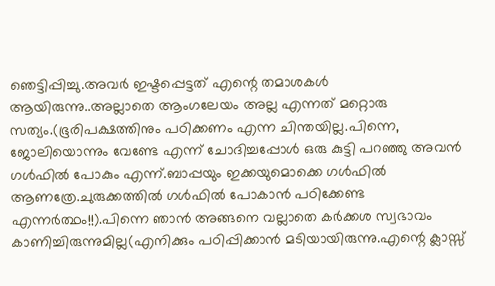ഞെട്ടിപ്പിച്ചു.അവര്‍ ഇഷ്ടപ്പെട്ടത് എന്റെ തമാശകള്‍ ആയിരുന്നു..അല്ലാതെ ആംഗലേയം അല്ല എന്നത് മറ്റൊരു സത്യം.(ഭൂരിപക്ഷത്തിനും പഠിക്കണം എന്ന ചിന്തയില്ല.പിന്നെ, ജോലിയൊന്നും വേണ്ടേ എന്ന് ചോദിച്ചപ്പോള്‍ ഒരു കുട്ടി പറഞ്ഞു അവന്‍ ഗള്‍ഫില്‍ പോകും എന്ന്.ബാപ്പയും ഇക്കയുമൊക്കെ ഗള്‍ഫില്‍ ആണത്രേ.ചുരുക്കത്തില്‍ ഗള്‍ഫില്‍ പോകാന്‍ പഠിക്കേണ്ട എന്നര്‍ത്ഥം!!).പിന്നെ ഞാന്‍ അങ്ങനെ വല്ലാതെ കര്‍ക്കശ സ്വഭാവം കാണിച്ചിരുന്നുമില്ല(എനിക്കും പഠിപ്പിക്കാന്‍ മടിയായിരുന്നു.എന്റെ ക്ലാസ്സ്‌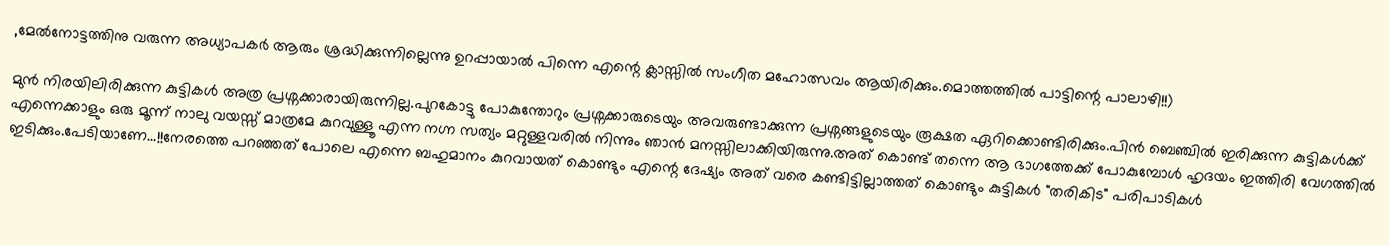,മേല്‍നോട്ടത്തിനു വരുന്ന അധ്യാപകര്‍ ആരും ശ്രദ്ധിക്കുന്നില്ലെന്നു ഉറപ്പായാല്‍ പിന്നെ എന്റെ ക്ലാസ്സില്‍ സംഗീത മഹോത്സവം ആയിരിക്കും.മൊത്തത്തില്‍ പാട്ടിന്റെ പാലാഴി!!)

മുന്‍ നിരയിലിരിക്കുന്ന കുട്ടികള്‍ അത്ര പ്രശ്നക്കാരായിരുന്നില്ല.പുറകോട്ടു പോകുന്തോറും പ്രശ്നക്കാരുടെയും അവരുണ്ടാക്കുന്ന പ്രശ്നങ്ങളുടെയും രൂക്ഷത ഏറിക്കൊണ്ടിരിക്കും.പിന്‍ ബെഞ്ചില്‍ ഇരിക്കുന്ന കുട്ടികള്‍ക്ക് എന്നെക്കാളും ഒരു മൂന്ന് നാലു വയസ്സ് മാത്രമേ കുറവുള്ളൂ എന്ന നഗ്ന സത്യം മറ്റുള്ളവരില്‍ നിന്നും ഞാന്‍ മനസ്സിലാക്കിയിരുന്നു.അത് കൊണ്ട് തന്നെ ആ ഭാഗത്തേക്ക്‌ പോകുമ്പോള്‍ ഹൃദയം ഇത്തിരി വേഗത്തില്‍ ഇടിക്കും.പേടിയാണേ...!!നേരത്തെ പറഞ്ഞത് പോലെ എന്നെ ബഹുമാനം കുറവായത് കൊണ്ടും എന്റെ ദേഷ്യം അത് വരെ കണ്ടിട്ടില്ലാത്തത് കൊണ്ടും കുട്ടികള്‍ "തരികിട" പരിപാടികള്‍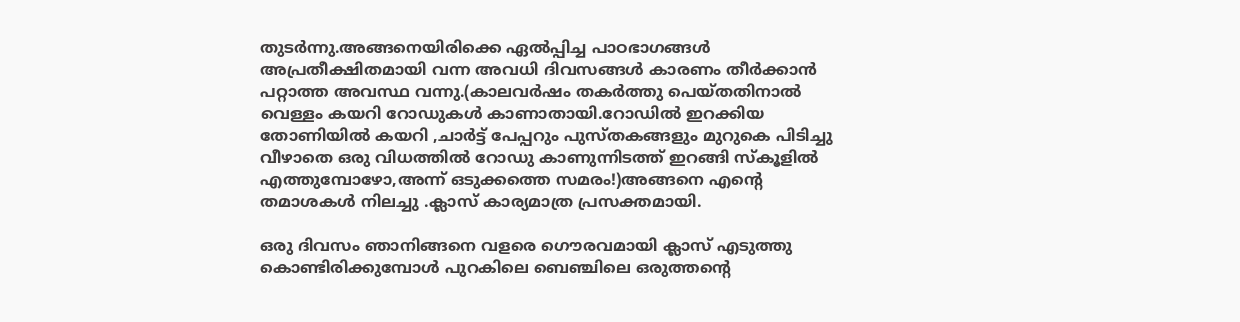തുടര്‍ന്നു.അങ്ങനെയിരിക്കെ ഏല്‍പ്പിച്ച പാഠഭാഗങ്ങള്‍ അപ്രതീക്ഷിതമായി വന്ന അവധി ദിവസങ്ങള്‍ കാരണം തീര്‍ക്കാന്‍ പറ്റാത്ത അവസ്ഥ വന്നു.(കാലവര്‍ഷം തകര്‍ത്തു പെയ്തതിനാല്‍ വെള്ളം കയറി റോഡുകള്‍ കാണാതായി.റോഡില്‍ ഇറക്കിയ തോണിയില്‍ കയറി ,ചാര്‍ട്ട് പേപ്പറും പുസ്തകങ്ങളും മുറുകെ പിടിച്ചു വീഴാതെ ഒരു വിധത്തില്‍ റോഡു കാണുന്നിടത്ത് ഇറങ്ങി സ്കൂളില്‍ എത്തുമ്പോഴോ,അന്ന് ഒടുക്കത്തെ സമരം!)അങ്ങനെ എന്റെ തമാശകള്‍ നിലച്ചു .ക്ലാസ് കാര്യമാത്ര പ്രസക്തമായി.

ഒരു ദിവസം ഞാനിങ്ങനെ വളരെ ഗൌരവമായി ക്ലാസ് എടുത്തു കൊണ്ടിരിക്കുമ്പോള്‍ പുറകിലെ ബെഞ്ചിലെ ഒരുത്തന്റെ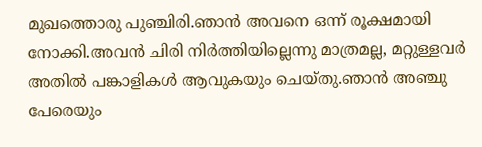മുഖത്തൊരു പുഞ്ചിരി.ഞാന്‍ അവനെ ഒന്ന് രൂക്ഷമായി നോക്കി.അവന്‍ ചിരി നിര്‍ത്തിയില്ലെന്നു മാത്രമല്ല, മറ്റുള്ളവര്‍ അതില്‍ പങ്കാളികള്‍ ആവുകയും ചെയ്തു.ഞാന്‍ അഞ്ചു പേരെയും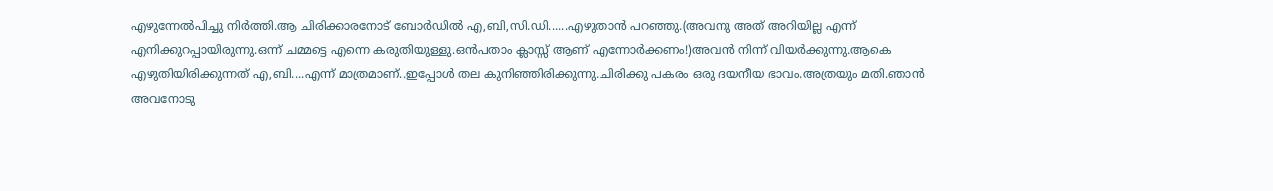എഴുന്നേല്‍പിച്ചു നിര്‍ത്തി.ആ ചിരിക്കാരനോട് ബോര്‍ഡില്‍ എ,ബി,സി.ഡി......എഴുതാന്‍ പറഞ്ഞു.(അവനു അത് അറിയില്ല എന്ന് എനിക്കുറപ്പായിരുന്നു.ഒന്ന് ചമ്മട്ടെ എന്നെ കരുതിയുള്ളു.ഒന്‍പതാം ക്ലാസ്സ്‌ ആണ് എന്നോര്‍ക്കണം!)അവന്‍ നിന്ന് വിയര്‍ക്കുന്നു.ആകെ എഴുതിയിരിക്കുന്നത് എ,ബി....എന്ന് മാത്രമാണ്..ഇപ്പോള്‍ തല കുനിഞ്ഞിരിക്കുന്നു.ചിരിക്കു പകരം ഒരു ദയനീയ ഭാവം.അത്രയും മതി.ഞാന്‍ അവനോടു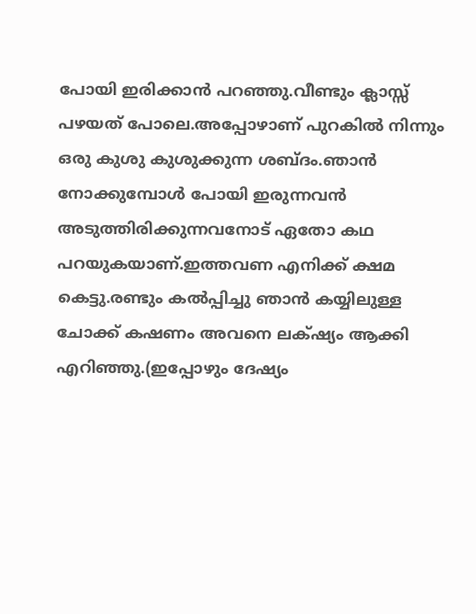പോയി ഇരിക്കാന്‍ പറഞ്ഞു.വീണ്ടും ക്ലാസ്സ്‌ പഴയത് പോലെ.അപ്പോഴാണ് പുറകില്‍ നിന്നും ഒരു കുശു കുശുക്കുന്ന ശബ്ദം.ഞാന്‍ നോക്കുമ്പോള്‍ പോയി ഇരുന്നവന്‍ അടുത്തിരിക്കുന്നവനോട് ഏതോ കഥ പറയുകയാണ്‌.ഇത്തവണ എനിക്ക് ക്ഷമ കെട്ടു.രണ്ടും കല്‍പ്പിച്ചു ഞാന്‍ കയ്യിലുള്ള ചോക്ക് കഷണം അവനെ ലക്‌ഷ്യം ആക്കി എറിഞ്ഞു.(ഇപ്പോഴും ദേഷ്യം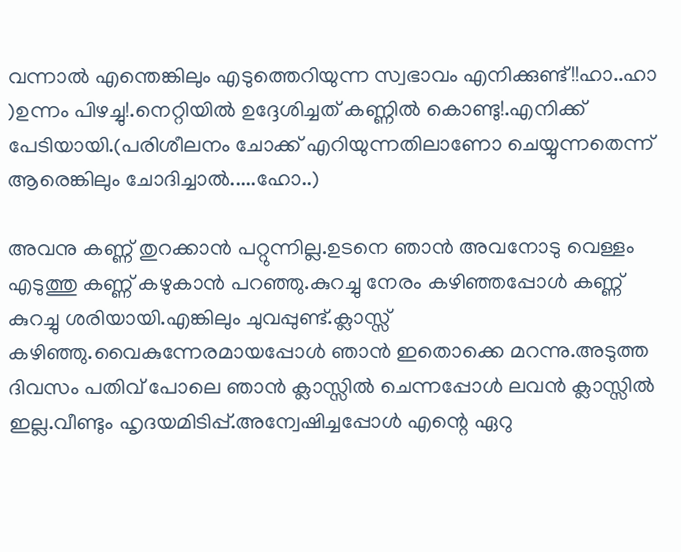വന്നാല്‍ എന്തെങ്കിലും എടുത്തെറിയുന്ന സ്വഭാവം എനിക്കുണ്ട്!!ഹാ..ഹാ )ഉന്നം പിഴച്ചു!.നെറ്റിയില്‍ ഉദ്ദേശിച്ചത് കണ്ണില്‍ കൊണ്ടു!.എനിക്ക് പേടിയായി.(പരിശീലനം ചോക്ക് എറിയുന്നതിലാണോ ചെയ്യുന്നതെന്ന് ആരെങ്കിലും ചോദിച്ചാല്‍.....ഹോ..)

അവനു കണ്ണ് തുറക്കാന്‍ പറ്റുന്നില്ല.ഉടനെ ഞാന്‍ അവനോടു വെള്ളം എടുത്തു കണ്ണ് കഴുകാന്‍ പറഞ്ഞു.കുറച്ചു നേരം കഴിഞ്ഞപ്പോള്‍ കണ്ണ് കുറച്ചു ശരിയായി.എങ്കിലും ചുവപ്പുണ്ട്.ക്ലാസ്സ്‌ കഴിഞ്ഞു.വൈകുന്നേരമായപ്പോള്‍ ഞാന്‍ ഇതൊക്കെ മറന്നു.അടുത്ത ദിവസം പതിവ് പോലെ ഞാന്‍ ക്ലാസ്സില്‍ ചെന്നപ്പോള്‍ ലവന്‍ ക്ലാസ്സില്‍ ഇല്ല.വീണ്ടും ഹൃദയമിടിപ്പ്‌.അന്വേഷിച്ചപ്പോള്‍ എന്റെ ഏറു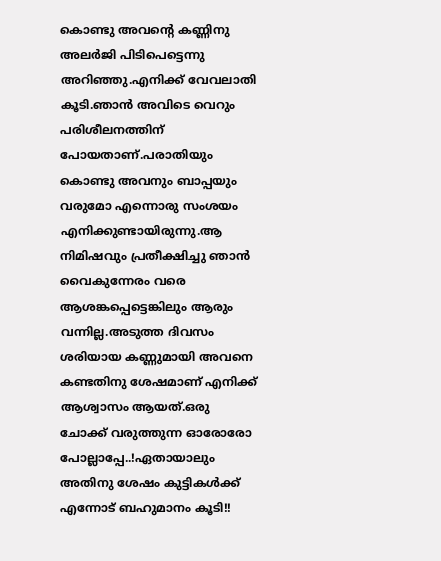കൊണ്ടു അവന്റെ കണ്ണിനു അലര്‍ജി പിടിപെട്ടെന്നു അറിഞ്ഞു.എനിക്ക് വേവലാതി കൂടി.ഞാന്‍ അവിടെ വെറും പരിശീലനത്തിന് പോയതാണ്.പരാതിയും കൊണ്ടു അവനും ബാപ്പയും വരുമോ എന്നൊരു സംശയം എനിക്കുണ്ടായിരുന്നു.ആ നിമിഷവും പ്രതീക്ഷിച്ചു ഞാന്‍ വൈകുന്നേരം വരെ ആശങ്കപ്പെട്ടെങ്കിലും ആരും വന്നില്ല.അടുത്ത ദിവസം ശരിയായ കണ്ണുമായി അവനെ കണ്ടതിനു ശേഷമാണ് എനിക്ക് ആശ്വാസം ആയത്‌.ഒരു ചോക്ക് വരുത്തുന്ന ഓരോരോ പോല്ലാപ്പേ..!ഏതായാലും അതിനു ശേഷം കുട്ടികള്‍ക്ക് എന്നോട് ബഹുമാനം കൂടി!!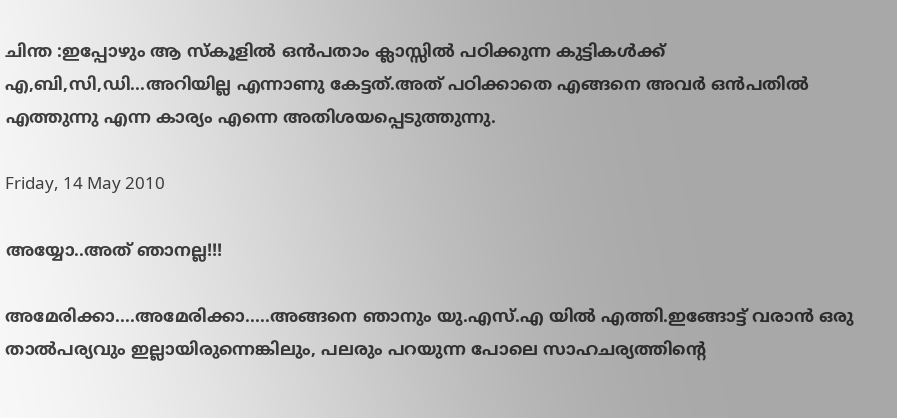ചിന്ത :ഇപ്പോഴും ആ സ്കൂളില്‍ ഒന്‍പതാം ക്ലാസ്സില്‍ പഠിക്കുന്ന കുട്ടികള്‍ക്ക് എ,ബി,സി,ഡി...അറിയില്ല എന്നാണു കേട്ടത്.അത് പഠിക്കാതെ എങ്ങനെ അവര്‍ ഒന്‍പതില്‍ എത്തുന്നു എന്ന കാര്യം എന്നെ അതിശയപ്പെടുത്തുന്നു.

Friday, 14 May 2010

അയ്യോ..അത് ഞാനല്ല!!!

അമേരിക്കാ....അമേരിക്കാ.....അങ്ങനെ ഞാനും യു.എസ്.എ യില്‍ എത്തി.ഇങ്ങോട്ട് വരാന്‍ ഒരു താല്‍പര്യവും ഇല്ലായിരുന്നെങ്കിലും, പലരും പറയുന്ന പോലെ സാഹചര്യത്തിന്റെ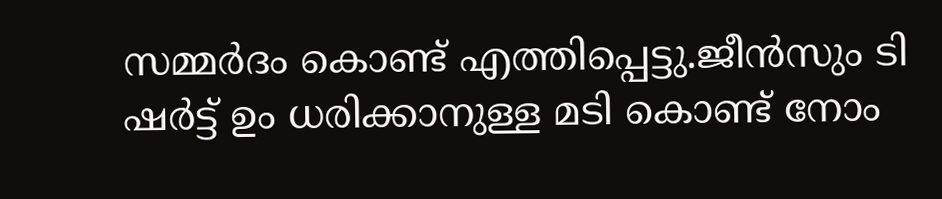സമ്മര്‍ദം കൊണ്ട് എത്തിപ്പെട്ടു.ജീന്‍സും ടി ഷര്‍ട്ട്‌ ഉം ധരിക്കാനുള്ള മടി കൊണ്ട് നോം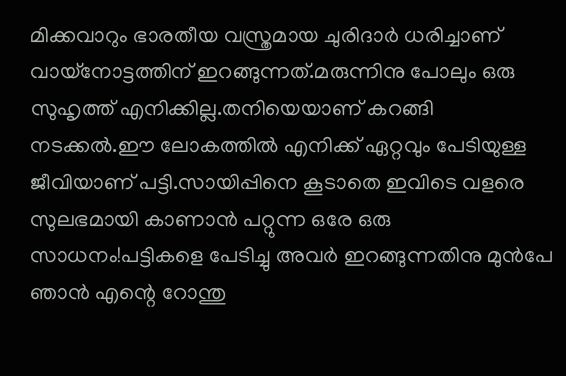മിക്കവാറും ഭാരതീയ വസ്ത്രമായ ചുരിദാര്‍ ധരിച്ചാണ് വായ്നോട്ടത്തിന് ഇറങ്ങുന്നത്.മരുന്നിനു പോലും ഒരു സുഹൃത്ത് എനിക്കില്ല.തനിയെയാണ് കറങ്ങി നടക്കല്‍.ഈ ലോകത്തില്‍ എനിക്ക് ഏറ്റവും പേടിയുള്ള ജീവിയാണ് പട്ടി.സായിപ്പിനെ കൂടാതെ ഇവിടെ വളരെ സുലഭമായി കാണാന്‍ പറ്റുന്ന ഒരേ ഒരു സാധനം!പട്ടികളെ പേടിച്ചു അവര്‍ ഇറങ്ങുന്നതിനു മുന്‍പേ ഞാന്‍ എന്റെ റോന്തു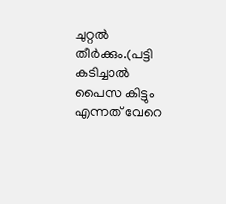ചുറ്റല്‍ തീര്‍ക്കും.(പട്ടി കടിച്ചാല്‍ പൈസ കിട്ടും എന്നത് വേറെ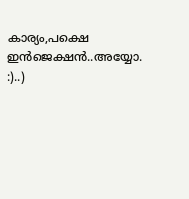കാര്യം,പക്ഷെ ഇന്‍ജെക്ഷന്‍..അയ്യോ. :)..)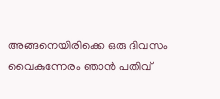അങ്ങനെയിരിക്കെ ഒരു ദിവസം വൈകുന്നേരം ഞാന്‍ പതിവ്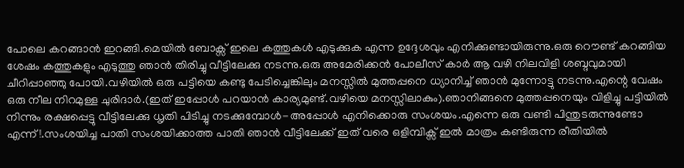പോലെ കറങ്ങാന്‍ ഇറങ്ങി.മെയില്‍ ബോക്സ്‌ ഇലെ കത്തുകള്‍ എടുക്കുക എന്ന ഉദ്ദേശവും എനിക്കുണ്ടായിരുന്നു.ഒരു റൌണ്ട് കറങ്ങിയ ശേഷം കത്തുകളും എടുത്തു ഞാന്‍ തിരിച്ചു വീട്ടിലേക്കു നടന്നു.ഒരു അമേരിക്കന്‍ പോലീസ് കാര്‍ ആ വഴി നിലവിളി ശബ്ദവുമായി ചീറിപ്പാഞ്ഞു പോയി.വഴിയില്‍ ഒരു പട്ടിയെ കണ്ടു പേടിച്ചെങ്കിലും മനസ്സില്‍ മുത്തപ്പനെ ധ്യാനിച്ച് ഞാന്‍ മുന്നോട്ടു നടന്നു.എന്റെ വേഷം ഒരു നീല നിറമുള്ള ചുരിദാര്‍.(ഇത് ഇപ്പോള്‍ പറയാന്‍ കാര്യമുണ്ട്.വഴിയെ മനസ്സിലാകും).ഞാനിങ്ങനെ മുത്തപ്പനെയും വിളിച്ചു പട്ടിയില്‍ നിന്നും രക്ഷപ്പെട്ടു വീട്ടിലേക്കു ധൃതി പിടിച്ചു നടക്കുമ്പോള്‍-അപ്പോള്‍ എനിക്കൊരു സംശയം.എന്നെ ഒരു വണ്ടി പിന്തുടരുന്നുണ്ടോ എന്ന്!.സംശയിച്ച പാതി സംശയിക്കാത്ത പാതി ഞാന്‍ വീട്ടിലേക്ക് ഇത് വരെ ഒളിമ്പിക്സ് ഇല്‍ മാത്രം കണ്ടിരുന്ന രീതിയില്‍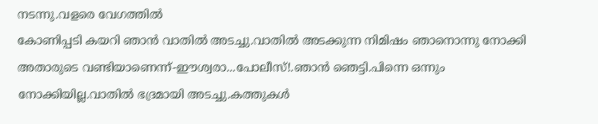നടന്നു.വളരെ വേഗത്തില്‍
കോണിപ്പടി കയറി ഞാന്‍ വാതില്‍ അടച്ചു.വാതില്‍ അടക്കുന്ന നിമിഷം ഞാനൊന്നു നോക്കി അതാരുടെ വണ്ടിയാണെന്ന്-ഈശ്വരാ...പോലീസ്!.ഞാന്‍ ഞെട്ടി.പിന്നെ ഒന്നും നോക്കിയില്ല.വാതില്‍ ഭദ്രമായി അടച്ചു.കത്തുകള്‍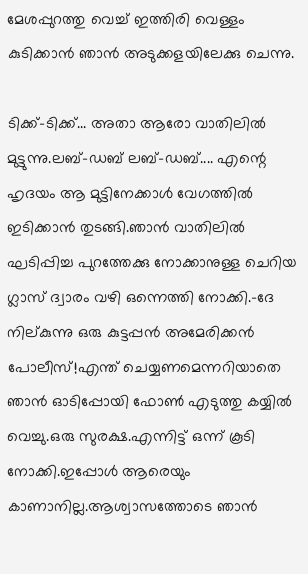മേശപ്പുറത്തു വെച്ച് ഇത്തിരി വെള്ളം കുടിക്കാന്‍ ഞാന്‍ അടുക്കളയിലേക്കു ചെന്നു.

ടിക്ക്-ടിക്ക്... അതാ ആരോ വാതിലില്‍ മുട്ടുന്നു.ലബ്-ഡബ് ലബ്-ഡബ്.... എന്റെ ഹൃദയം ആ മുട്ടിനേക്കാള്‍ വേഗത്തില്‍ ഇടിക്കാന്‍ തുടങ്ങി.ഞാന്‍ വാതിലില്‍ ഘടിപ്പിച്ച പുറത്തേക്കു നോക്കാനുള്ള ചെറിയ ഗ്ലാസ്‌ ദ്വാരം വഴി ഒന്നെത്തി നോക്കി.-ദേ നില്കുന്നു ഒരു കുട്ടപ്പന്‍ അമേരിക്കന്‍ പോലീസ്!എന്ത് ചെയ്യണമെന്നറിയാതെ ഞാന്‍ ഓടിപ്പോയി ഫോണ്‍ എടുത്തു കയ്യില്‍ വെച്ചു.ഒരു സുരക്ഷ.എന്നിട്ട് ഒന്ന് കൂടി നോക്കി.ഇപ്പോള്‍ ആരെയും കാണാനില്ല.ആശ്വാസത്തോടെ ഞാന്‍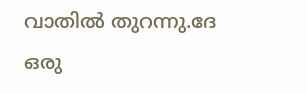വാതില്‍ തുറന്നു.ദേ ഒരു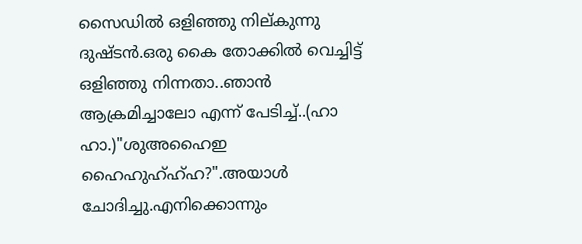സൈഡില്‍ ഒളിഞ്ഞു നില്കുന്നു ദുഷ്ടന്‍.ഒരു കൈ തോക്കില്‍ വെച്ചിട്ട് ഒളിഞ്ഞു നിന്നതാ..ഞാന്‍ ആക്രമിച്ചാലോ എന്ന് പേടിച്ച്‌..(ഹാ ഹാ.)"ശുഅഹൈഇ ഹൈഹുഹ്ഹ്ഹ?".അയാള്‍ ചോദിച്ചു.എനിക്കൊന്നും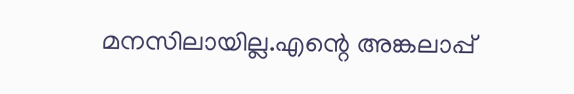മനസിലായില്ല.എന്റെ അങ്കലാപ്പ്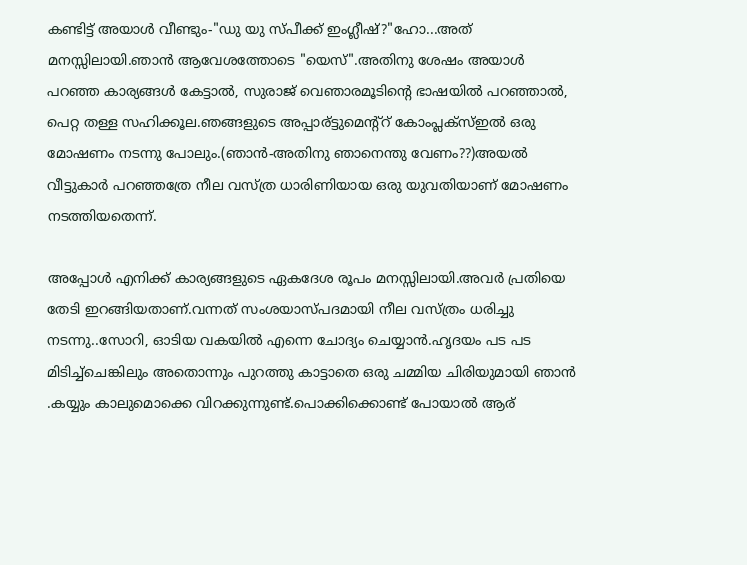കണ്ടിട്ട് അയാള്‍ വീണ്ടും-"ഡു യു സ്പീക്ക്‌ ഇംഗ്ലീഷ്?"ഹോ...അത് മനസ്സിലായി.ഞാന്‍ ആവേശത്തോടെ "യെസ്".അതിനു ശേഷം അയാള്‍ പറഞ്ഞ കാര്യങ്ങള്‍ കേട്ടാല്‍, സുരാജ് വെഞാരമൂടിന്റെ ഭാഷയില്‍ പറഞ്ഞാല്‍, പെറ്റ തള്ള സഹിക്കൂല.ഞങ്ങളുടെ അപ്പാര്ട്ടുമെന്റ്റ് കോംപ്ലക്സ്ഇല്‍ ഒരു മോഷണം നടന്നു പോലും.(ഞാന്‍-അതിനു ഞാനെന്തു വേണം??)അയല്‍ വീട്ടുകാര്‍ പറഞ്ഞത്രേ നീല വസ്ത്ര ധാരിണിയായ ഒരു യുവതിയാണ് മോഷണം നടത്തിയതെന്ന്.

അപ്പോള്‍ എനിക്ക് കാര്യങ്ങളുടെ ഏകദേശ രൂപം മനസ്സിലായി.അവര്‍ പ്രതിയെ തേടി ഇറങ്ങിയതാണ്.വന്നത് സംശയാസ്പദമായി നീല വസ്ത്രം ധരിച്ചു നടന്നു..സോറി, ഓടിയ വകയില്‍ എന്നെ ചോദ്യം ചെയ്യാന്‍.ഹൃദയം പട പട മിടിച്ച്ചെങ്കിലും അതൊന്നും പുറത്തു കാട്ടാതെ ഒരു ചമ്മിയ ചിരിയുമായി ഞാന്‍ .കയ്യും കാലുമൊക്കെ വിറക്കുന്നുണ്ട്.പൊക്കിക്കൊണ്ട് പോയാല്‍ ആര്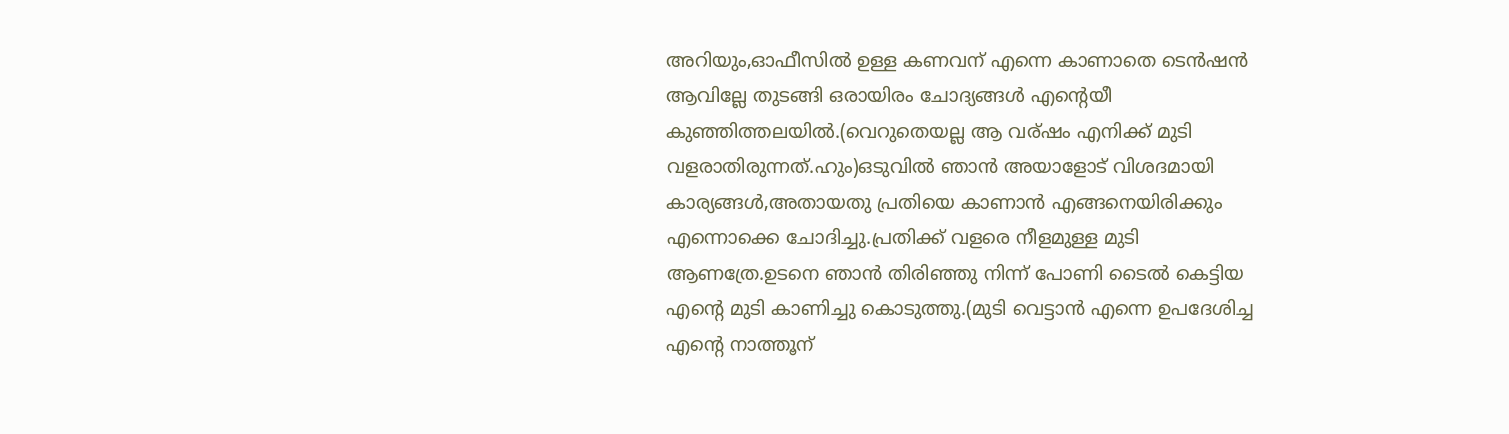അറിയും,ഓഫീസില്‍ ഉള്ള കണവന് എന്നെ കാണാതെ ടെന്‍ഷന്‍ ആവില്ലേ തുടങ്ങി ഒരായിരം ചോദ്യങ്ങള്‍ എന്റെയീ കുഞ്ഞിത്തലയില്‍.(വെറുതെയല്ല ആ വര്ഷം എനിക്ക് മുടി വളരാതിരുന്നത്.ഹും)ഒടുവില്‍ ഞാന്‍ അയാളോട് വിശദമായി കാര്യങ്ങള്‍,അതായതു പ്രതിയെ കാണാന്‍ എങ്ങനെയിരിക്കും എന്നൊക്കെ ചോദിച്ചു.പ്രതിക്ക് വളരെ നീളമുള്ള മുടി ആണത്രേ.ഉടനെ ഞാന്‍ തിരിഞ്ഞു നിന്ന് പോണി ടൈല്‍ കെട്ടിയ എന്റെ മുടി കാണിച്ചു കൊടുത്തു.(മുടി വെട്ടാന്‍ എന്നെ ഉപദേശിച്ച എന്റെ നാത്തൂന്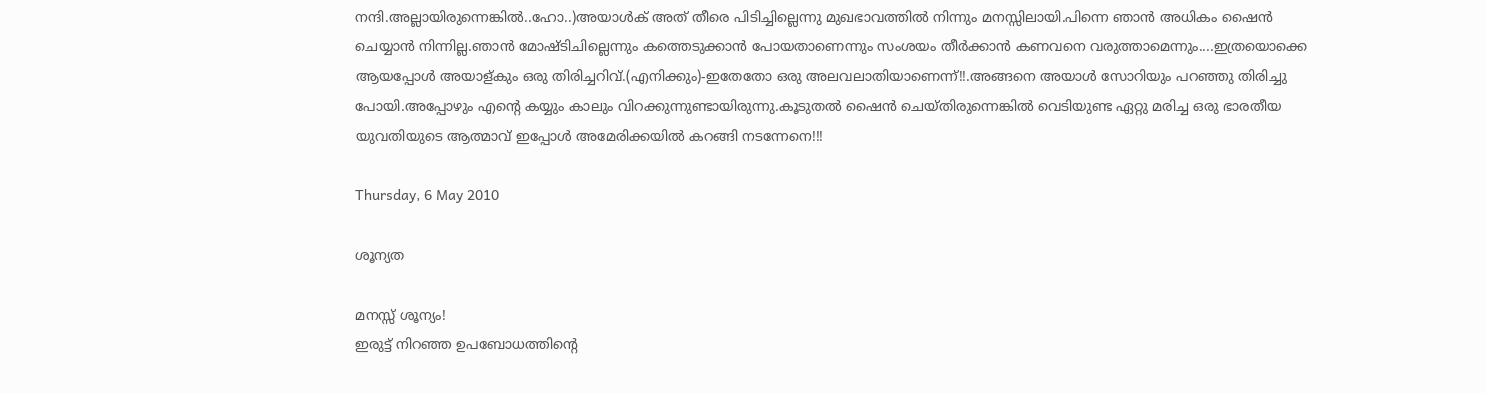നന്ദി.അല്ലായിരുന്നെങ്കില്‍..ഹോ..)അയാള്‍ക് അത് തീരെ പിടിച്ചില്ലെന്നു മുഖഭാവത്തില്‍ നിന്നും മനസ്സിലായി.പിന്നെ ഞാന്‍ അധികം ഷൈന്‍ ചെയ്യാന്‍ നിന്നില്ല.ഞാന്‍ മോഷ്ടിചില്ലെന്നും കത്തെടുക്കാന്‍ പോയതാണെന്നും സംശയം തീര്‍ക്കാന്‍ കണവനെ വരുത്താമെന്നും....ഇത്രയൊക്കെ ആയപ്പോള്‍ അയാള്കും ഒരു തിരിച്ചറിവ്.(എനിക്കും)-ഇതേതോ ഒരു അലവലാതിയാണെന്ന്!!.അങ്ങനെ അയാള്‍ സോറിയും പറഞ്ഞു തിരിച്ചു പോയി.അപ്പോഴും എന്റെ കയ്യും കാലും വിറക്കുന്നുണ്ടായിരുന്നു.കൂടുതല്‍ ഷൈന്‍ ചെയ്തിരുന്നെങ്കില്‍ വെടിയുണ്ട ഏറ്റു മരിച്ച ഒരു ഭാരതീയ യുവതിയുടെ ആത്മാവ് ഇപ്പോള്‍ അമേരിക്കയില്‍ കറങ്ങി നടന്നേനെ!!!

Thursday, 6 May 2010

ശൂന്യത

മനസ്സ് ശൂന്യം!
ഇരുട്ട് നിറഞ്ഞ ഉപബോധത്തിന്റെ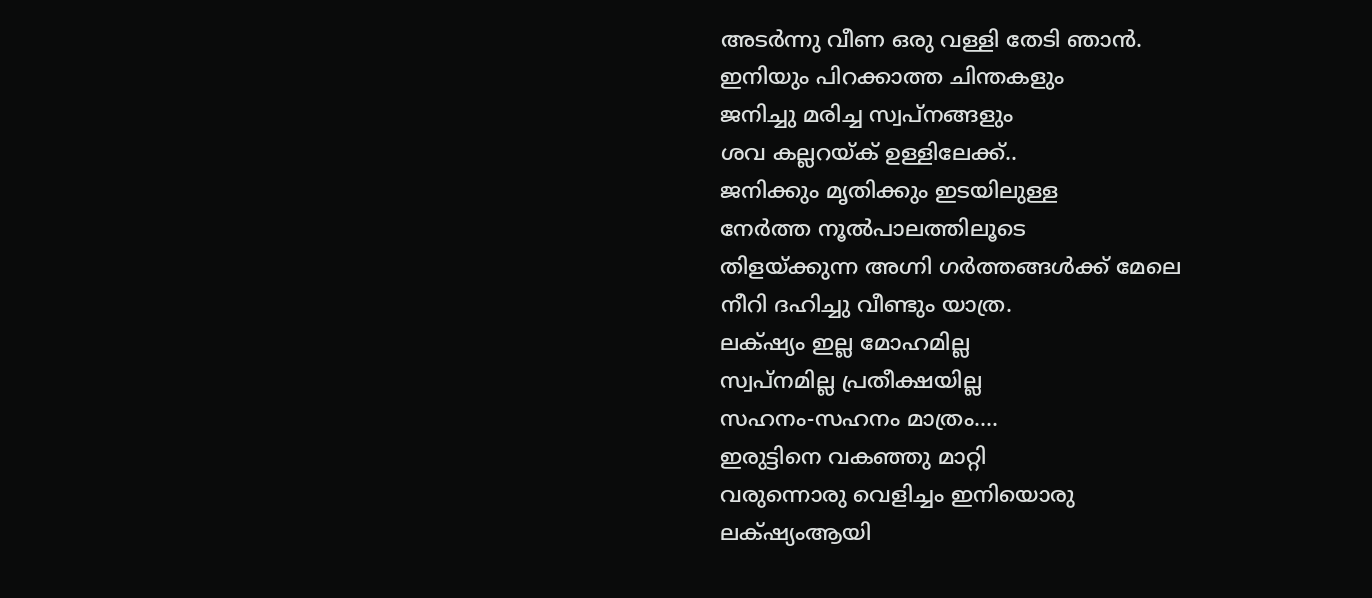അടര്‍ന്നു വീണ ഒരു വള്ളി തേടി ഞാന്‍.
ഇനിയും പിറക്കാത്ത ചിന്തകളും
ജനിച്ചു മരിച്ച സ്വപ്നങ്ങളും
ശവ കല്ലറയ്ക് ഉള്ളിലേക്ക്..
ജനിക്കും മൃതിക്കും ഇടയിലുള്ള
നേര്‍ത്ത നൂല്‍പാലത്തിലൂടെ
തിളയ്ക്കുന്ന അഗ്നി ഗര്‍ത്തങ്ങള്‍ക്ക് മേലെ
നീറി ദഹിച്ചു വീണ്ടും യാത്ര.
ലക്‌ഷ്യം ഇല്ല മോഹമില്ല
സ്വപ്നമില്ല പ്രതീക്ഷയില്ല
സഹനം-സഹനം മാത്രം....
ഇരുട്ടിനെ വകഞ്ഞു മാറ്റി
വരുന്നൊരു വെളിച്ചം ഇനിയൊരു
ലക്‌ഷ്യംആയി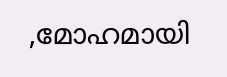,മോഹമായി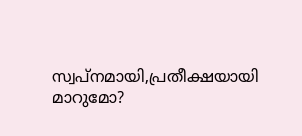സ്വപ്നമായി,പ്രതീക്ഷയായി
മാറുമോ?